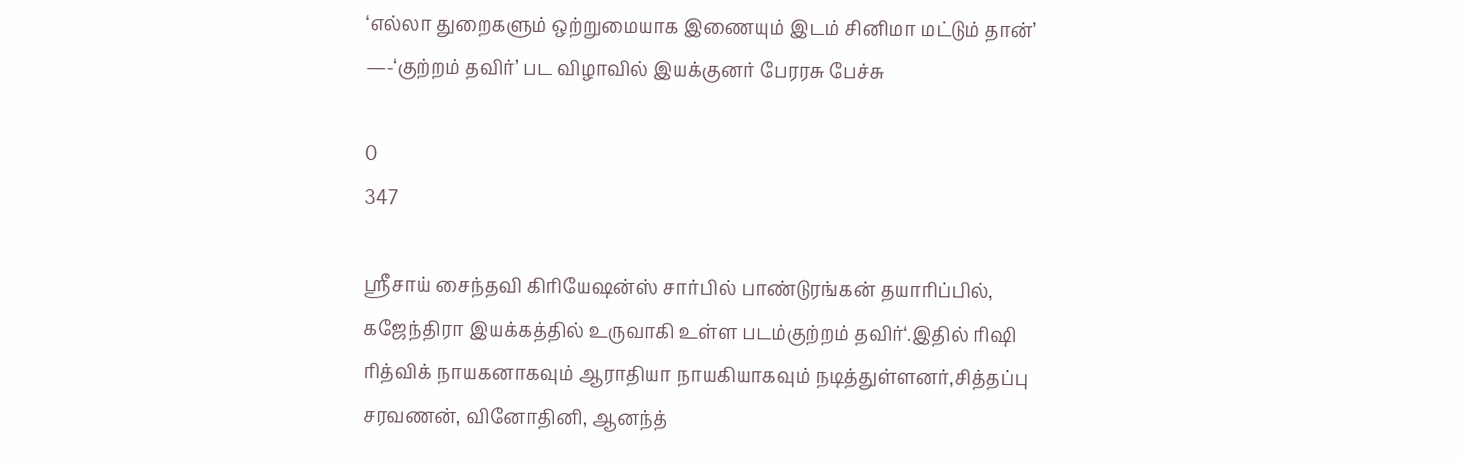‘எல்லா துறைகளும் ஒற்றுமையாக இணையும் இடம் சினிமா மட்டும் தான்’ —-‘குற்றம் தவிர்’ பட விழாவில் இயக்குனர் பேரரசு பேச்சு

0
347

ஸ்ரீசாய் சைந்தவி கிரியேஷன்ஸ் சார்பில் பாண்டுரங்கன் தயாரிப்பில், கஜேந்திரா இயக்கத்தில் உருவாகி உள்ள படம்குற்றம் தவிர்‘.இதில் ரிஷி ரித்விக் நாயகனாகவும் ஆராதியா நாயகியாகவும் நடித்துள்ளனர்,சித்தப்பு சரவணன், வினோதினி, ஆனந்த்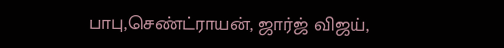பாபு,செண்ட்ராயன், ஜார்ஜ் விஜய்,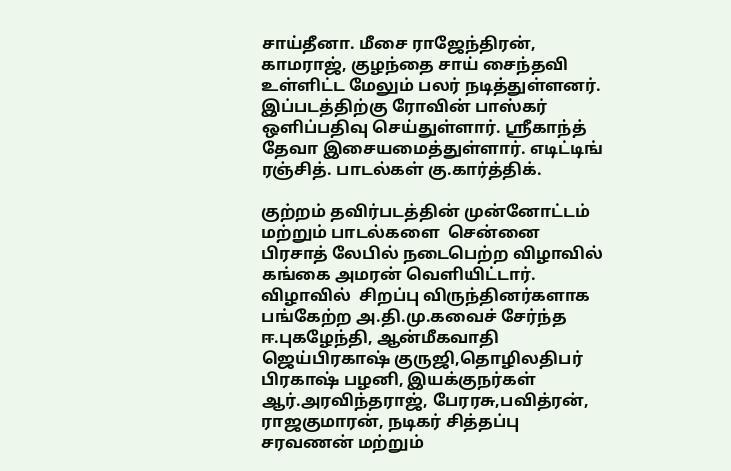சாய்தீனா. மீசை ராஜேந்திரன், காமராஜ், குழந்தை சாய் சைந்தவி உள்ளிட்ட மேலும் பலர் நடித்துள்ளனர். இப்படத்திற்கு ரோவின் பாஸ்கர் ஒளிப்பதிவு செய்துள்ளார். ஸ்ரீகாந்த் தேவா இசையமைத்துள்ளார். எடிட்டிங் ரஞ்சித். பாடல்கள் கு.கார்த்திக்.

குற்றம் தவிர்படத்தின் முன்னோட்டம் மற்றும் பாடல்களை  சென்னை பிரசாத் லேபில் நடைபெற்ற விழாவில் கங்கை அமரன் வெளியிட்டார். விழாவில்  சிறப்பு விருந்தினர்களாக பங்கேற்ற அ.தி.மு.கவைச் சேர்ந்த ஈ.புகழேந்தி, ஆன்மீகவாதி ஜெய்பிரகாஷ் குருஜி,தொழிலதிபர்  பிரகாஷ் பழனி, இயக்குநர்கள் ஆர்.அரவிந்தராஜ், பேரரசு,பவித்ரன், ராஜகுமாரன், நடிகர் சித்தப்பு சரவணன் மற்றும்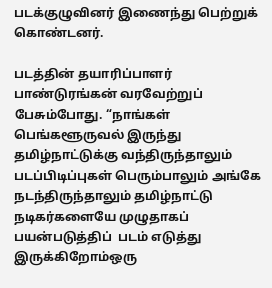படக்குழுவினர் இணைந்து பெற்றுக் கொண்டனர்.

படத்தின் தயாரிப்பாளர் பாண்டுரங்கன் வரவேற்றுப் பேசும்போது. “நாங்கள் பெங்களூருவல் இருந்து தமிழ்நாட்டுக்கு வந்திருந்தாலும் படப்பிடிப்புகள் பெரும்பாலும் அங்கே நடந்திருந்தாலும் தமிழ்நாட்டு நடிகர்களையே முழுதாகப் பயன்படுத்திப்  படம் எடுத்து இருக்கிறோம்ஒரு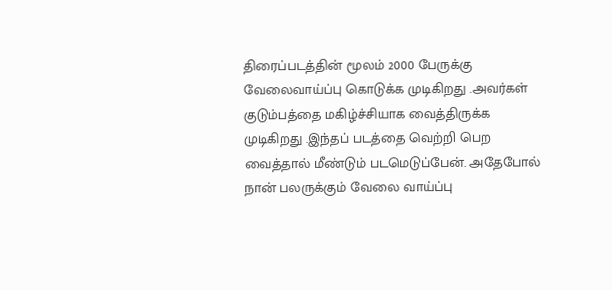திரைப்படத்தின் மூலம் 2000 பேருக்கு வேலைவாய்ப்பு கொடுக்க முடிகிறது .அவர்கள்  குடும்பத்தை மகிழ்ச்சியாக வைத்திருக்க முடிகிறது .இந்தப் படத்தை வெற்றி பெற வைத்தால் மீண்டும் படமெடுப்பேன். அதேபோல் நான் பலருக்கும் வேலை வாய்ப்பு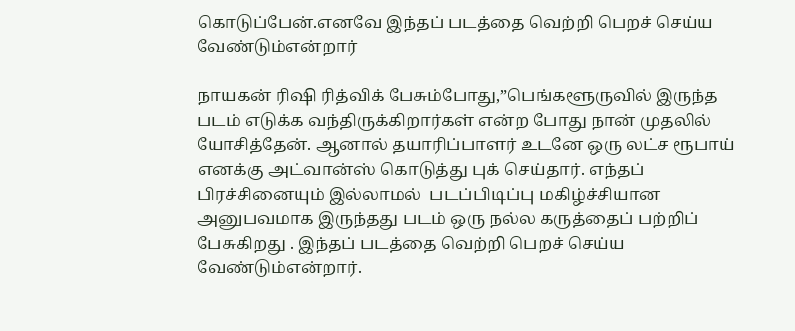கொடுப்பேன்.எனவே இந்தப் படத்தை வெற்றி பெறச் செய்ய வேண்டும்என்றார்

நாயகன் ரிஷி ரித்விக் பேசும்போது,”பெங்களூருவில் இருந்த படம் எடுக்க வந்திருக்கிறார்கள் என்ற போது நான் முதலில் யோசித்தேன். ஆனால் தயாரிப்பாளர் உடனே ஒரு லட்ச ரூபாய் எனக்கு அட்வான்ஸ் கொடுத்து புக் செய்தார். எந்தப் பிரச்சினையும் இல்லாமல்  படப்பிடிப்பு மகிழ்ச்சியான அனுபவமாக இருந்தது படம் ஒரு நல்ல கருத்தைப் பற்றிப் பேசுகிறது . இந்தப் படத்தை வெற்றி பெறச் செய்ய வேண்டும்என்றார்.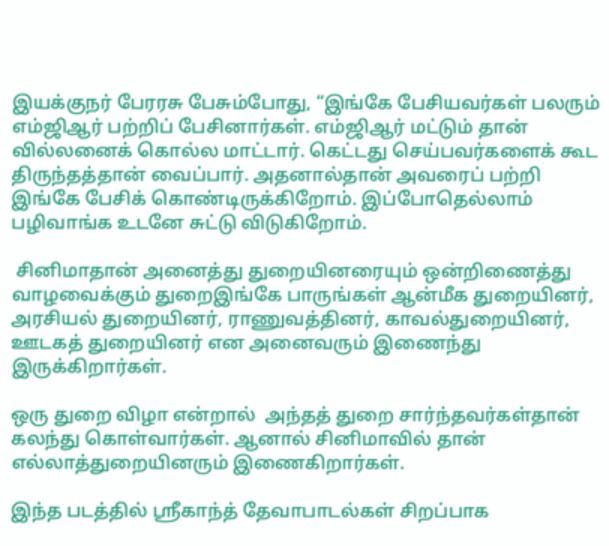இயக்குநர் பேரரசு பேசும்போது, “இங்கே பேசியவர்கள் பலரும் எம்ஜிஆர் பற்றிப் பேசினார்கள். எம்ஜிஆர் மட்டும் தான் வில்லனைக் கொல்ல மாட்டார். கெட்டது செய்பவர்களைக் கூட திருந்தத்தான் வைப்பார். அதனால்தான் அவரைப் பற்றி இங்கே பேசிக் கொண்டிருக்கிறோம். இப்போதெல்லாம் பழிவாங்க உடனே சுட்டு விடுகிறோம்.

 சினிமாதான் அனைத்து துறையினரையும் ஒன்றிணைத்து வாழவைக்கும் துறைஇங்கே பாருங்கள் ஆன்மீக துறையினர், அரசியல் துறையினர், ராணுவத்தினர், காவல்துறையினர், ஊடகத் துறையினர் என அனைவரும் இணைந்து இருக்கிறார்கள்.

ஒரு துறை விழா என்றால்  அந்தத் துறை சார்ந்தவர்கள்தான் கலந்து கொள்வார்கள். ஆனால் சினிமாவில் தான் எல்லாத்துறையினரும் இணைகிறார்கள்.

இந்த படத்தில் ஸ்ரீகாந்த் தேவாபாடல்கள் சிறப்பாக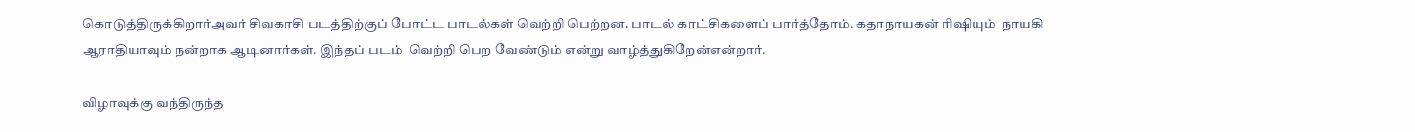கொடுத்திருக்கிறார்அவர் சிவகாசி படத்திற்குப் போட்ட பாடல்கள் வெற்றி பெற்றன. பாடல் காட்சிகளைப் பார்த்தோம். கதாநாயகன் ரிஷியும்  நாயகி ஆராதியாவும் நன்றாக ஆடினார்கள். இந்தப் படம்  வெற்றி பெற வேண்டும் என்று வாழ்த்துகிறேன்என்றார்.

விழாவுக்கு வந்திருந்த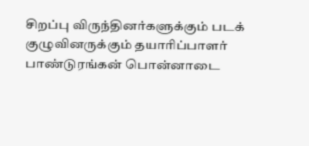சிறப்பு விருந்தினர்களுக்கும் படக் குழுவினருக்கும் தயாரிப்பாளர் பாண்டுரங்கன் பொன்னாடை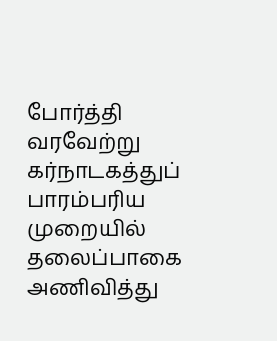போர்த்தி வரவேற்று கர்நாடகத்துப் பாரம்பரிய முறையில் தலைப்பாகை அணிவித்து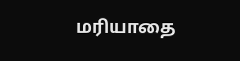மரியாதை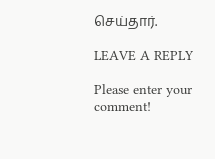செய்தார்.

LEAVE A REPLY

Please enter your comment!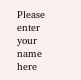Please enter your name here